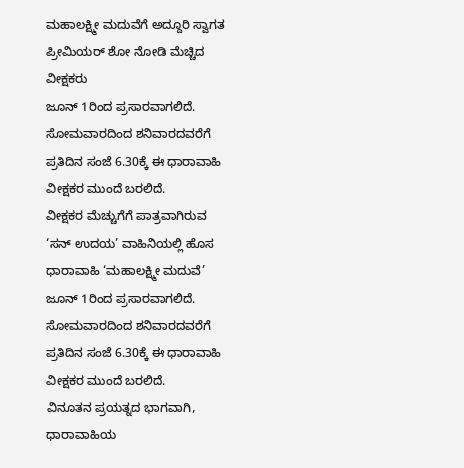ಮಹಾಲಕ್ಷ್ಮೀ ಮದುವೆಗೆ ಅದ್ದೂರಿ ಸ್ವಾಗತ ಪ್ರೀಮಿಯರ್ ಶೋ ನೋಡಿ ಮೆಚ್ಚಿದ ವೀಕ್ಷಕರು
ಜೂನ್ 1ರಿಂದ ಪ್ರಸಾರವಾಗಲಿದೆ. ಸೋಮವಾರದಿಂದ ಶನಿವಾರದವರೆಗೆ ಪ್ರತಿದಿನ ಸಂಜೆ 6.30ಕ್ಕೆ ಈ ಧಾರಾವಾಹಿ ವೀಕ್ಷಕರ ಮುಂದೆ ಬರಲಿದೆ.
ವೀಕ್ಷಕರ ಮೆಚ್ಚುಗೆಗೆ ಪಾತ್ರವಾಗಿರುವ ‘ಸನ್ ಉದಯ’ ವಾಹಿನಿಯಲ್ಲಿ ಹೊಸ ಧಾರಾವಾಹಿ ‘ಮಹಾಲಕ್ಷ್ಮೀ ಮದುವೆ’ ಜೂನ್ 1ರಿಂದ ಪ್ರಸಾರವಾಗಲಿದೆ. ಸೋಮವಾರದಿಂದ ಶನಿವಾರದವರೆಗೆ ಪ್ರತಿದಿನ ಸಂಜೆ 6.30ಕ್ಕೆ ಈ ಧಾರಾವಾಹಿ ವೀಕ್ಷಕರ ಮುಂದೆ ಬರಲಿದೆ.
ವಿನೂತನ ಪ್ರಯತ್ನದ ಭಾಗವಾಗಿ, ಧಾರಾವಾಹಿಯ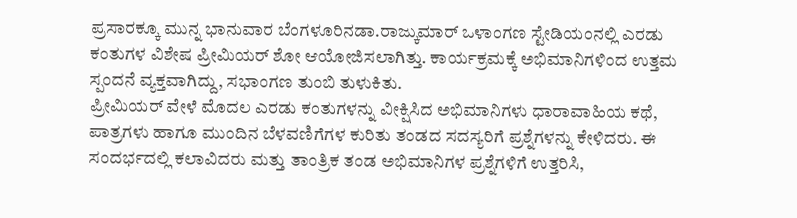ಪ್ರಸಾರಕ್ಕೂ ಮುನ್ನ ಭಾನುವಾರ ಬೆಂಗಳೂರಿನಡಾ.ರಾಜ್ಕುಮಾರ್ ಒಳಾಂಗಣ ಸ್ಟೇಡಿಯಂನಲ್ಲಿ ಎರಡು ಕಂತುಗಳ ವಿಶೇಷ ಪ್ರೀಮಿಯರ್ ಶೋ ಆಯೋಜಿಸಲಾಗಿತ್ತು. ಕಾರ್ಯಕ್ರಮಕ್ಕೆ ಅಭಿಮಾನಿಗಳಿಂದ ಉತ್ತಮ ಸ್ಪಂದನೆ ವ್ಯಕ್ತವಾಗಿದ್ದು, ಸಭಾಂಗಣ ತುಂಬಿ ತುಳುಕಿತು.
ಪ್ರೀಮಿಯರ್ ವೇಳೆ ಮೊದಲ ಎರಡು ಕಂತುಗಳನ್ನು ವೀಕ್ಷಿಸಿದ ಅಭಿಮಾನಿಗಳು ಧಾರಾವಾಹಿಯ ಕಥೆ, ಪಾತ್ರಗಳು ಹಾಗೂ ಮುಂದಿನ ಬೆಳವಣಿಗೆಗಳ ಕುರಿತು ತಂಡದ ಸದಸ್ಯರಿಗೆ ಪ್ರಶ್ನೆಗಳನ್ನು ಕೇಳಿದರು. ಈ ಸಂದರ್ಭದಲ್ಲಿ ಕಲಾವಿದರು ಮತ್ತು ತಾಂತ್ರಿಕ ತಂಡ ಅಭಿಮಾನಿಗಳ ಪ್ರಶ್ನೆಗಳಿಗೆ ಉತ್ತರಿಸಿ,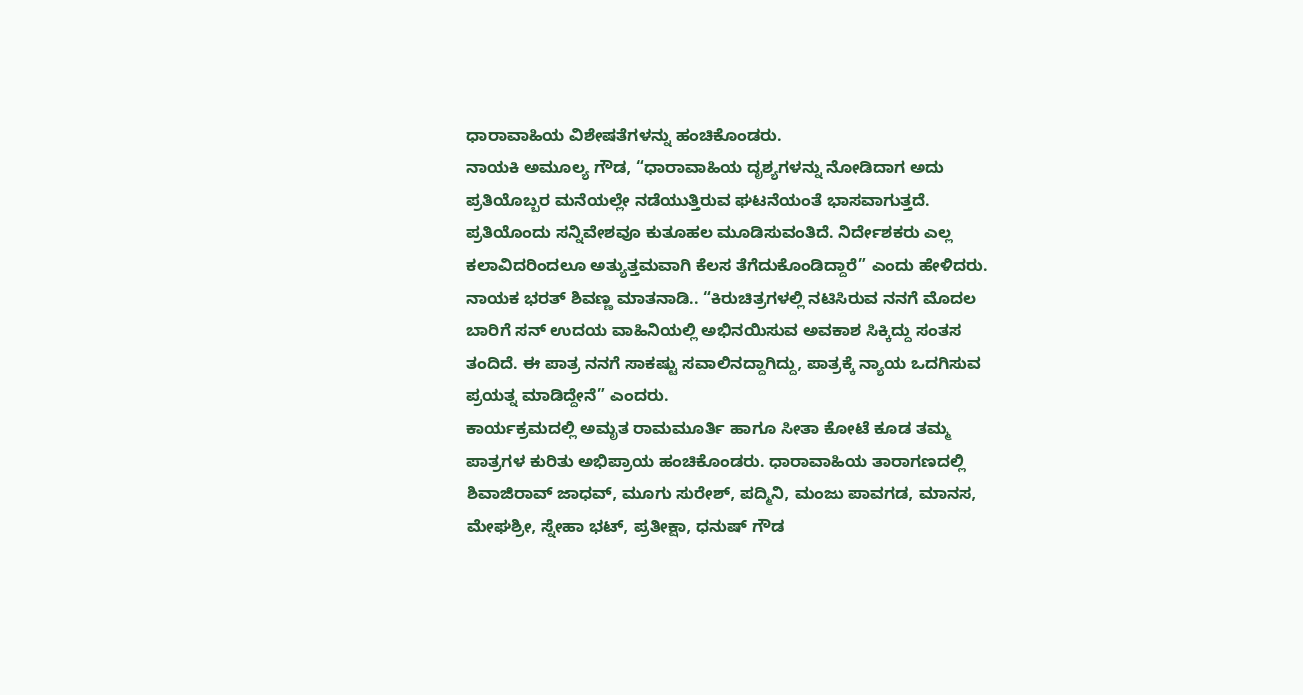ಧಾರಾವಾಹಿಯ ವಿಶೇಷತೆಗಳನ್ನು ಹಂಚಿಕೊಂಡರು.
ನಾಯಕಿ ಅಮೂಲ್ಯ ಗೌಡ, “ಧಾರಾವಾಹಿಯ ದೃಶ್ಯಗಳನ್ನು ನೋಡಿದಾಗ ಅದು ಪ್ರತಿಯೊಬ್ಬರ ಮನೆಯಲ್ಲೇ ನಡೆಯುತ್ತಿರುವ ಘಟನೆಯಂತೆ ಭಾಸವಾಗುತ್ತದೆ. ಪ್ರತಿಯೊಂದು ಸನ್ನಿವೇಶವೂ ಕುತೂಹಲ ಮೂಡಿಸುವಂತಿದೆ. ನಿರ್ದೇಶಕರು ಎಲ್ಲ ಕಲಾವಿದರಿಂದಲೂ ಅತ್ಯುತ್ತಮವಾಗಿ ಕೆಲಸ ತೆಗೆದುಕೊಂಡಿದ್ದಾರೆ” ಎಂದು ಹೇಳಿದರು.
ನಾಯಕ ಭರತ್ ಶಿವಣ್ಣ ಮಾತನಾಡಿ.. “ಕಿರುಚಿತ್ರಗಳಲ್ಲಿ ನಟಿಸಿರುವ ನನಗೆ ಮೊದಲ ಬಾರಿಗೆ ಸನ್ ಉದಯ ವಾಹಿನಿಯಲ್ಲಿ ಅಭಿನಯಿಸುವ ಅವಕಾಶ ಸಿಕ್ಕಿದ್ದು ಸಂತಸ ತಂದಿದೆ. ಈ ಪಾತ್ರ ನನಗೆ ಸಾಕಷ್ಟು ಸವಾಲಿನದ್ದಾಗಿದ್ದು, ಪಾತ್ರಕ್ಕೆ ನ್ಯಾಯ ಒದಗಿಸುವ ಪ್ರಯತ್ನ ಮಾಡಿದ್ದೇನೆ” ಎಂದರು.
ಕಾರ್ಯಕ್ರಮದಲ್ಲಿ ಅಮೃತ ರಾಮಮೂರ್ತಿ ಹಾಗೂ ಸೀತಾ ಕೋಟೆ ಕೂಡ ತಮ್ಮ ಪಾತ್ರಗಳ ಕುರಿತು ಅಭಿಪ್ರಾಯ ಹಂಚಿಕೊಂಡರು. ಧಾರಾವಾಹಿಯ ತಾರಾಗಣದಲ್ಲಿ ಶಿವಾಜಿರಾವ್ ಜಾಧವ್, ಮೂಗು ಸುರೇಶ್, ಪದ್ಮಿನಿ, ಮಂಜು ಪಾವಗಡ, ಮಾನಸ, ಮೇಘಶ್ರೀ, ಸ್ನೇಹಾ ಭಟ್, ಪ್ರತೀಕ್ಷಾ, ಧನುಷ್ ಗೌಡ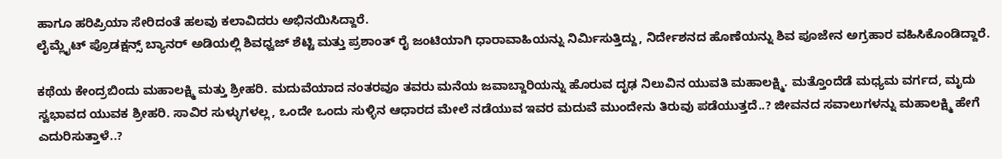ಹಾಗೂ ಹರಿಪ್ರಿಯಾ ಸೇರಿದಂತೆ ಹಲವು ಕಲಾವಿದರು ಅಭಿನಯಿಸಿದ್ದಾರೆ.
ಲೈಮ್ಲೈಟ್ ಪ್ರೊಡಕ್ಷನ್ಸ್ ಬ್ಯಾನರ್ ಅಡಿಯಲ್ಲಿ ಶಿವಧ್ವಜ್ ಶೆಟ್ಟಿ ಮತ್ತು ಪ್ರಶಾಂತ್ ರೈ ಜಂಟಿಯಾಗಿ ಧಾರಾವಾಹಿಯನ್ನು ನಿರ್ಮಿಸುತ್ತಿದ್ದು, ನಿರ್ದೇಶನದ ಹೊಣೆಯನ್ನು ಶಿವ ಪೂಜೇನ ಅಗ್ರಹಾರ ವಹಿಸಿಕೊಂಡಿದ್ದಾರೆ.

ಕಥೆಯ ಕೇಂದ್ರಬಿಂದು ಮಹಾಲಕ್ಷ್ಮಿ ಮತ್ತು ಶ್ರೀಹರಿ. ಮದುವೆಯಾದ ನಂತರವೂ ತವರು ಮನೆಯ ಜವಾಬ್ದಾರಿಯನ್ನು ಹೊರುವ ದೃಢ ನಿಲುವಿನ ಯುವತಿ ಮಹಾಲಕ್ಷ್ಮಿ. ಮತ್ತೊಂದೆಡೆ ಮಧ್ಯಮ ವರ್ಗದ, ಮೃದು ಸ್ವಭಾವದ ಯುವಕ ಶ್ರೀಹರಿ. ಸಾವಿರ ಸುಳ್ಳುಗಳಲ್ಲ, ಒಂದೇ ಒಂದು ಸುಳ್ಳಿನ ಆಧಾರದ ಮೇಲೆ ನಡೆಯುವ ಇವರ ಮದುವೆ ಮುಂದೇನು ತಿರುವು ಪಡೆಯುತ್ತದೆ..? ಜೀವನದ ಸವಾಲುಗಳನ್ನು ಮಹಾಲಕ್ಷ್ಮಿ ಹೇಗೆ ಎದುರಿಸುತ್ತಾಳೆ..?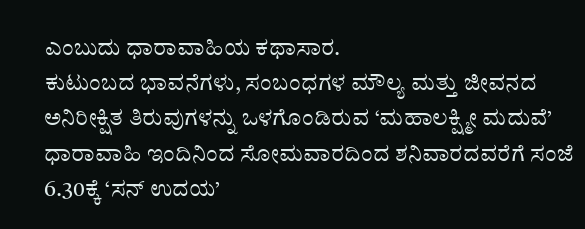ಎಂಬುದು ಧಾರಾವಾಹಿಯ ಕಥಾಸಾರ.
ಕುಟುಂಬದ ಭಾವನೆಗಳು, ಸಂಬಂಧಗಳ ಮೌಲ್ಯ ಮತ್ತು ಜೀವನದ ಅನಿರೀಕ್ಷಿತ ತಿರುವುಗಳನ್ನು ಒಳಗೊಂಡಿರುವ ‘ಮಹಾಲಕ್ಷ್ಮೀ ಮದುವೆ’ ಧಾರಾವಾಹಿ ಇಂದಿನಿಂದ ಸೋಮವಾರದಿಂದ ಶನಿವಾರದವರೆಗೆ ಸಂಜೆ 6.30ಕ್ಕೆ ‘ಸನ್ ಉದಯ’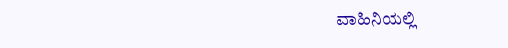ವಾಹಿನಿಯಲ್ಲಿ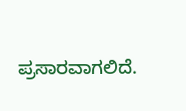ಪ್ರಸಾರವಾಗಲಿದೆ.